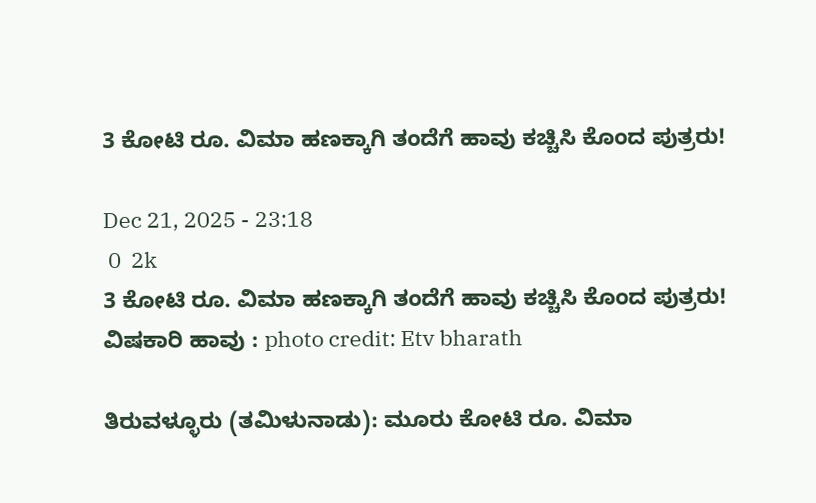3 ಕೋಟಿ ರೂ. ವಿಮಾ ಹಣಕ್ಕಾಗಿ ತಂದೆಗೆ ಹಾವು ಕಚ್ಚಿಸಿ ಕೊಂದ ಪುತ್ರರು!

Dec 21, 2025 - 23:18
 0  2k
3 ಕೋಟಿ ರೂ. ವಿಮಾ ಹಣಕ್ಕಾಗಿ ತಂದೆಗೆ ಹಾವು ಕಚ್ಚಿಸಿ ಕೊಂದ ಪುತ್ರರು!
ವಿಷಕಾರಿ ಹಾವು : photo credit: Etv bharath

ತಿರುವಳ್ಳೂರು (ತಮಿಳುನಾಡು): ಮೂರು ಕೋಟಿ ರೂ. ವಿಮಾ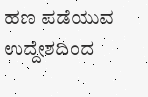ಹಣ ಪಡೆಯುವ ಉದ್ದೇಶದಿಂದ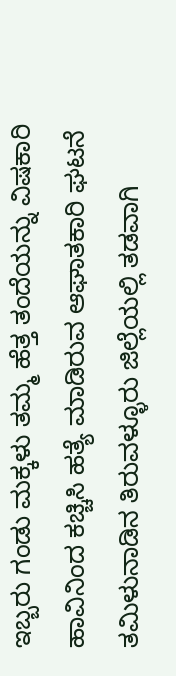ಇಬ್ಬರು ಗಂಡು ಮಕ್ಕಳು ತಮ್ಮ ಹೆತ್ತ ತಂದೆಯನ್ನು ವಿಷಕಾರಿ ಹಾವಿನಿಂದ ಕಚ್ಚಿಸಿ ಹತ್ಯೆ ಮಾಡಿರುವ ಆಘಾತಕಾರಿ ಘಟನೆ ತಮಿಳುನಾಡಿನ ತಿರುವಳ್ಳೂರು ಜಿಲ್ಲೆಯಲ್ಲಿ ತಡವಾಗಿ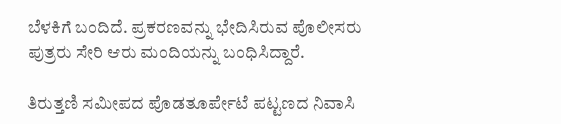ಬೆಳಕಿಗೆ ಬಂದಿದೆ. ಪ್ರಕರಣವನ್ನು ಭೇದಿಸಿರುವ ಪೊಲೀಸರು ಪುತ್ರರು ಸೇರಿ ಆರು ಮಂದಿಯನ್ನು ಬಂಧಿಸಿದ್ದಾರೆ.

ತಿರುತ್ತಣಿ ಸಮೀಪದ ಪೊಡತೂರ್ಪೇಟೆ ಪಟ್ಟಣದ ನಿವಾಸಿ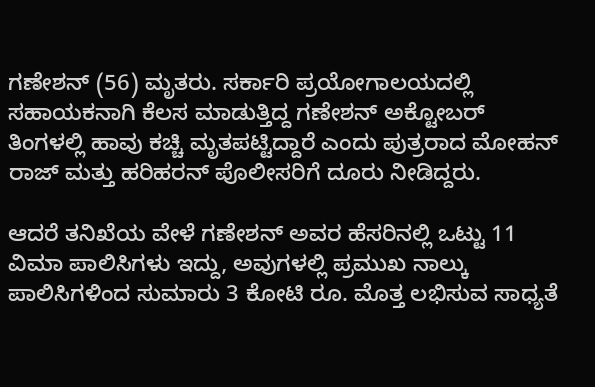ಗಣೇಶನ್ (56) ಮೃತರು. ಸರ್ಕಾರಿ ಪ್ರಯೋಗಾಲಯದಲ್ಲಿ ಸಹಾಯಕನಾಗಿ ಕೆಲಸ ಮಾಡುತ್ತಿದ್ದ ಗಣೇಶನ್‌ ಅಕ್ಟೋಬರ್ ತಿಂಗಳಲ್ಲಿ ಹಾವು ಕಚ್ಚಿ ಮೃತಪಟ್ಟಿದ್ದಾರೆ ಎಂದು ಪುತ್ರರಾದ ಮೋಹನ್ ರಾಜ್ ಮತ್ತು ಹರಿಹರನ್ ಪೊಲೀಸರಿಗೆ ದೂರು ನೀಡಿದ್ದರು.

ಆದರೆ ತನಿಖೆಯ ವೇಳೆ ಗಣೇಶನ್‌ ಅವರ ಹೆಸರಿನಲ್ಲಿ ಒಟ್ಟು 11 ವಿಮಾ ಪಾಲಿಸಿಗಳು ಇದ್ದು, ಅವುಗಳಲ್ಲಿ ಪ್ರಮುಖ ನಾಲ್ಕು ಪಾಲಿಸಿಗಳಿಂದ ಸುಮಾರು 3 ಕೋಟಿ ರೂ. ಮೊತ್ತ ಲಭಿಸುವ ಸಾಧ್ಯತೆ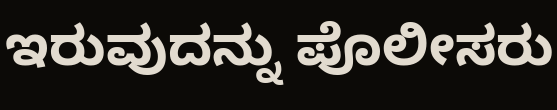ಇರುವುದನ್ನು ಪೊಲೀಸರು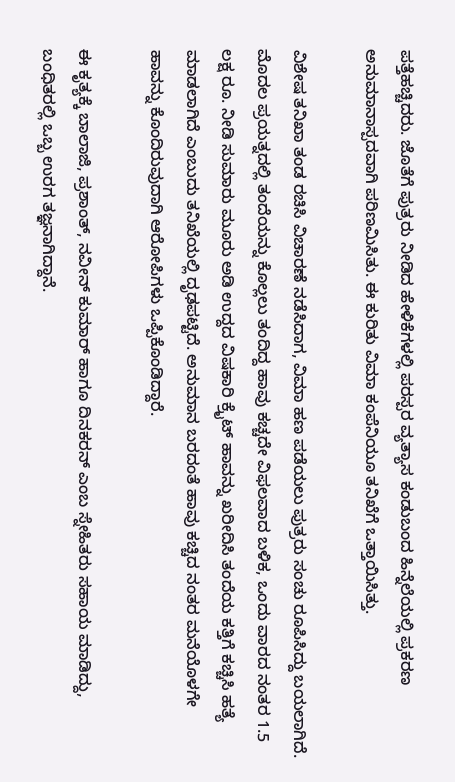ಪತ್ತೆಹಚ್ಚಿದರು. ಜೊತೆಗೆ ಪುತ್ರರು ನೀಡಿದ ಹೇಳಿಕೆಗಳಲ್ಲಿ ಪರಸ್ಪರ ವ್ಯತ್ಯಾಸ ಕಂಡುಬಂದ ಹಿನ್ನೆಲೆಯಲ್ಲಿ ಪ್ರಕರಣ ಅನುಮಾನಾಸ್ಪದವಾಗಿ ಪರಿಣಮಿಸಿತು. ಈ ಕುರಿತು ವಿಮಾ ಕಂಪೆನಿಯೂ ತನಿಖೆಗೆ ಒತ್ತಾಯಿಸಿತ್ತು.

ವಿಶೇಷ ತನಿಖಾ ತಂಡ ರಚಿಸಿ ವಿಚಾರಣೆ ನಡೆಸಿದಾಗ, ವಿಮಾ ಹಣ ಪಡೆಯಲು ಪುತ್ರರು ಸಂಚು ರೂಪಿಸಿದ್ದು ಬಯಲಾಗಿದೆ. ಮೊದಲ ಪ್ರಯತ್ನದಲ್ಲಿ ತಂದೆಯನ್ನು ಕೊಲ್ಲಲು ತಂದಿದ್ದ ಹಾವು ಕಚ್ಚದೇ ವಿಫಲವಾದ ಬಳಿಕ, ಒಂದು ವಾರದ ನಂತರ 1.5 ಲಕ್ಷ ರೂ. ನೀಡಿ ಸುಮಾರು ಮೂರು ಅಡಿ ಉದ್ದದ ವಿಷಕಾರಿ ಕ್ರೈಟ್ ಹಾವನ್ನು ಖರೀದಿಸಿ ತಂದೆಯ ಕತ್ತಿಗೆ ಕಚ್ಚಿಸಿ ಹತ್ಯೆ ಮಾಡಲಾಗಿದೆ ಎಂಬುದು ತನಿಖೆಯಲ್ಲಿ ದೃಢಪಟ್ಟಿದೆ. ಅನುಮಾನ ಬರದಂತೆ ಹಾವು ಕಚ್ಚಿದ ನಂತರ ಮನೆಯೊಳಗೇ ಹಾವನ್ನು ಕೊಂದಿರುವುದಾಗಿ ಆರೋಪಿಗಳು ಒಪ್ಪಿಕೊಂಡಿದ್ದಾರೆ.

ಈ ಕೃತ್ಯಕ್ಕೆ ಬಾಲಾಜಿ, ಪ್ರಶಾಂತ್, ನವೀನ್ ಕುಮಾರ್ ಹಾಗೂ ದಿನಕರನ್ ಎಂಬ ಸ್ನೇಹಿತರು ಸಹಾಯ ಮಾಡಿದ್ದು, ಬಂಧಿತರಲ್ಲಿ ಒಬ್ಬ ಉರಗ ತಜ್ಞನಾಗಿದ್ದಾನೆ.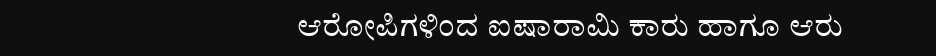ಆರೋಪಿಗಳಿಂದ ಐಷಾರಾಮಿ ಕಾರು ಹಾಗೂ ಆರು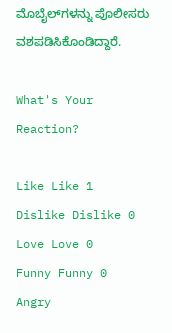ಮೊಬೈಲ್‌ಗಳನ್ನು ಪೊಲೀಸರು ವಶಪಡಿಸಿಕೊಂಡಿದ್ದಾರೆ.

What's Your Reaction?

Like Like 1
Dislike Dislike 0
Love Love 0
Funny Funny 0
Angry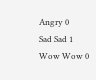Angry 0
Sad Sad 1
Wow Wow 0